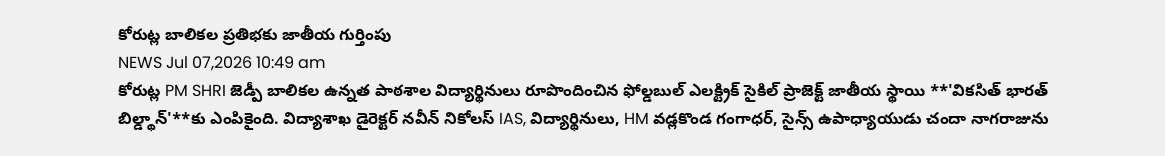కోరుట్ల బాలికల ప్రతిభకు జాతీయ గుర్తింపు
NEWS Jul 07,2026 10:49 am
కోరుట్ల PM SHRI జెడ్పీ బాలికల ఉన్నత పాఠశాల విద్యార్థినులు రూపొందించిన ఫోల్డబుల్ ఎలక్ట్రిక్ సైకిల్ ప్రాజెక్ట్ జాతీయ స్థాయి **'వికసిత్ భారత్ బిల్డ్థాన్'**కు ఎంపికైంది. విద్యాశాఖ డైరెక్టర్ నవీన్ నికోలస్ IAS, విద్యార్థినులు, HM వడ్లకొండ గంగాధర్, సైన్స్ ఉపాధ్యాయుడు చందా నాగరాజును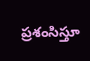ప్రశంసిస్తూ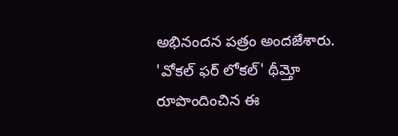అభినందన పత్రం అందజేశారు. 'వోకల్ ఫర్ లోకల్' థీమ్తో రూపొందించిన ఈ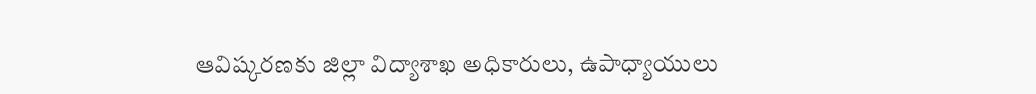ఆవిష్కరణకు జిల్లా విద్యాశాఖ అధికారులు, ఉపాధ్యాయులు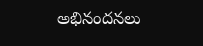అభినందనలు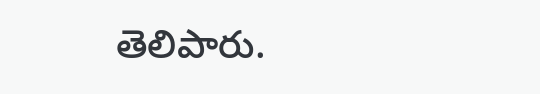తెలిపారు.